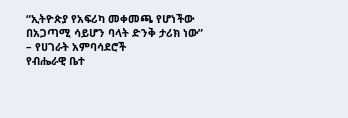“ኢትዮጵያ የአፍሪካ መቀመጫ የሆነችው በአጋጣሚ ሳይሆን ባላት ድንቅ ታሪክ ነው” – የሀገራት አምባሳደሮች
የብሔራዊ ቤተ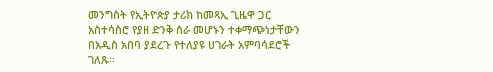መንግስት የኢትዮጵያ ታሪክ ከመጻኢ ጊዜዋ ጋር አስተሳስሮ የያዘ ድንቅ ስራ መሆኑን ተቀማጭነታቸውን በአዲስ አበባ ያደረጉ የተለያዩ ሀገራት አምባሳደሮች ገለጹ።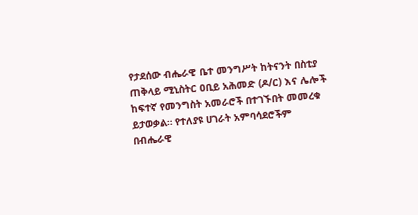የታደሰው ብሔራዊ ቤተ መንግሥት ከትናንት በስቲያ ጠቅላይ ሚኒስትር ዐቢይ አሕመድ (ዶ/ር) እና ሌሎች ከፍተኛ የመንግስት አመራሮች በተገኙበት መመረቁ ይታወቃል። የተለያዩ ሀገራት አምባሳደሮችም በብሔራዊ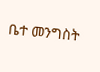ቤተ መንግስት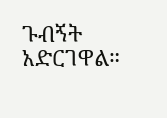ጉብኝት አድርገዋል።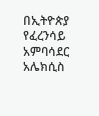በኢትዮጵያ የፈረንሳይ አምባሳደር አሌክሲስ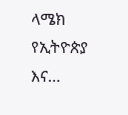ላሜክ የኢትዮጵያ እና…